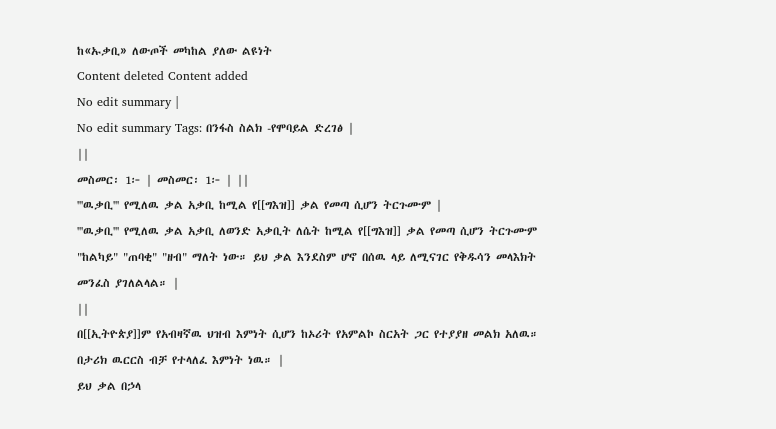ከ«ኡቃቢ» ለውጦች መካከል ያለው ልዩነት
Content deleted Content added
No edit summary |
No edit summary Tags: በንፋስ ስልክ -የሞባይል ድረገፅ |
||
መስመር፡ 1፦ | መስመር፡ 1፦ | ||
'''ዉቃቢ''' የሚለዉ ቃል አቃቢ ከሚል የ[[ግእዝ]] ቃል የመጣ ሲሆን ትርጉሙም |
'''ዉቃቢ''' የሚለዉ ቃል አቃቢ ለወንድ አቃቢት ለሴት ከሚል የ[[ግእዝ]] ቃል የመጣ ሲሆን ትርጉሙም "ከልካይ" "ጠባቂ" "ዘብ" ማለት ነው። ይህ ቃል እንደስም ሆኖ በሰዉ ላይ ለሚናገር የቅዱሳን መላእክት መንፈስ ያገለልላል። |
||
በ[[ኢትዮጵያ]]ም የአብዛኛዉ ህዝብ እምነት ሲሆን ከኦሪት የአምልኮ ስርአት ጋር የተያያዘ መልክ አለዉ። በታሪክ ዉርርስ ብቻ የተላለፈ እምነት ነዉ። |
ይህ ቃል በኃላ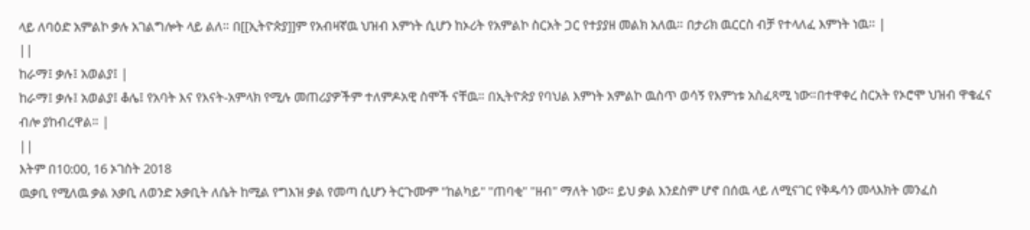ላይ ለባዕድ አምልኮ ቃሉ አገልግሎት ላይ ልለ። በ[[ኢትዮጵያ]]ም የአብዛኛዉ ህዝብ እምነት ሲሆን ከኦሪት የአምልኮ ስርአት ጋር የተያያዘ መልክ አለዉ። በታሪክ ዉርርስ ብቻ የተላለፈ እምነት ነዉ። |
||
ከራማ፤ ቃሉ፤ አወልያ፤ |
ከራማ፤ ቃሉ፤ አወልያ፤ ቆሌ፤ የአባት እና የእናት-አምላክ የሚሉ መጠሪያዎችም ተለምዶአዊ ስሞች ናቸዉ። በኢትዮጵያ የባህል እምነት አምልኮ ዉስጥ ወሳኝ የእምነቱ አስፈጻሚ ነው።በተዋቀረ ስርአት የኦሮሞ ህዝብ ዋቄፈና ብሎ ያከብረዋል። |
||
እትም በ10:00, 16 ኦገስት 2018
ዉቃቢ የሚለዉ ቃል አቃቢ ለወንድ አቃቢት ለሴት ከሚል የግእዝ ቃል የመጣ ሲሆን ትርጉሙም "ከልካይ" "ጠባቂ" "ዘብ" ማለት ነው። ይህ ቃል እንደስም ሆኖ በሰዉ ላይ ለሚናገር የቅዱሳን መላእክት መንፈስ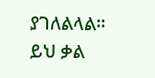ያገለልላል። ይህ ቃል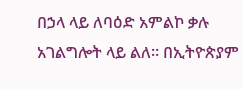በኃላ ላይ ለባዕድ አምልኮ ቃሉ አገልግሎት ላይ ልለ። በኢትዮጵያም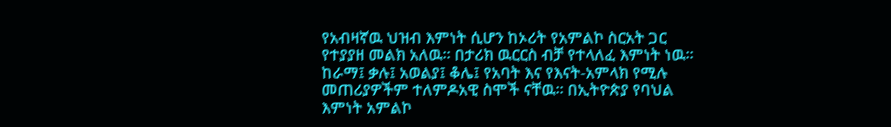የአብዛኛዉ ህዝብ እምነት ሲሆን ከኦሪት የአምልኮ ስርአት ጋር የተያያዘ መልክ አለዉ። በታሪክ ዉርርስ ብቻ የተላለፈ እምነት ነዉ። ከራማ፤ ቃሉ፤ አወልያ፤ ቆሌ፤ የአባት እና የእናት-አምላክ የሚሉ መጠሪያዎችም ተለምዶአዊ ስሞች ናቸዉ። በኢትዮጵያ የባህል እምነት አምልኮ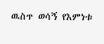ዉስጥ ወሳኝ የእምነቱ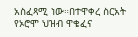አስፈጻሚ ነው።በተዋቀረ ስርአት የኦሮሞ ህዝብ ዋቄፈና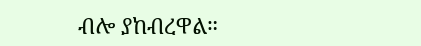ብሎ ያከብረዋል።